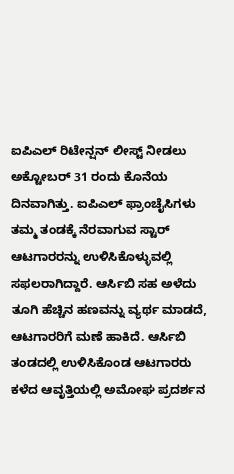ಐಪಿಎಲ್ ರಿಟೇನ್ಷನ್ ಲೀಸ್ಟ್ ನೀಡಲು ಅಕ್ಟೋಬರ್ 31 ರಂದು ಕೊನೆಯ ದಿನವಾಗಿತ್ತು. ಐಪಿಎಲ್ ಫ್ರಾಂಚೈಸಿಗಳು ತಮ್ಮ ತಂಡಕ್ಕೆ ನೆರವಾಗುವ ಸ್ಟಾರ್ ಆಟಗಾರರನ್ನು ಉಳಿಸಿಕೊಳ್ಳುವಲ್ಲಿ ಸಫಲರಾಗಿದ್ದಾರೆ. ಆರ್ಸಿಬಿ ಸಹ ಅಳೆದು ತೂಗಿ ಹೆಚ್ಚಿನ ಹಣವನ್ನು ವ್ಯರ್ಥ ಮಾಡದೆ, ಆಟಗಾರರಿಗೆ ಮಣೆ ಹಾಕಿದೆ. ಆರ್ಸಿಬಿ ತಂಡದಲ್ಲಿ ಉಳಿಸಿಕೊಂಡ ಆಟಗಾರರು ಕಳೆದ ಆವೃತ್ತಿಯಲ್ಲಿ ಅಮೋಘ ಪ್ರದರ್ಶನ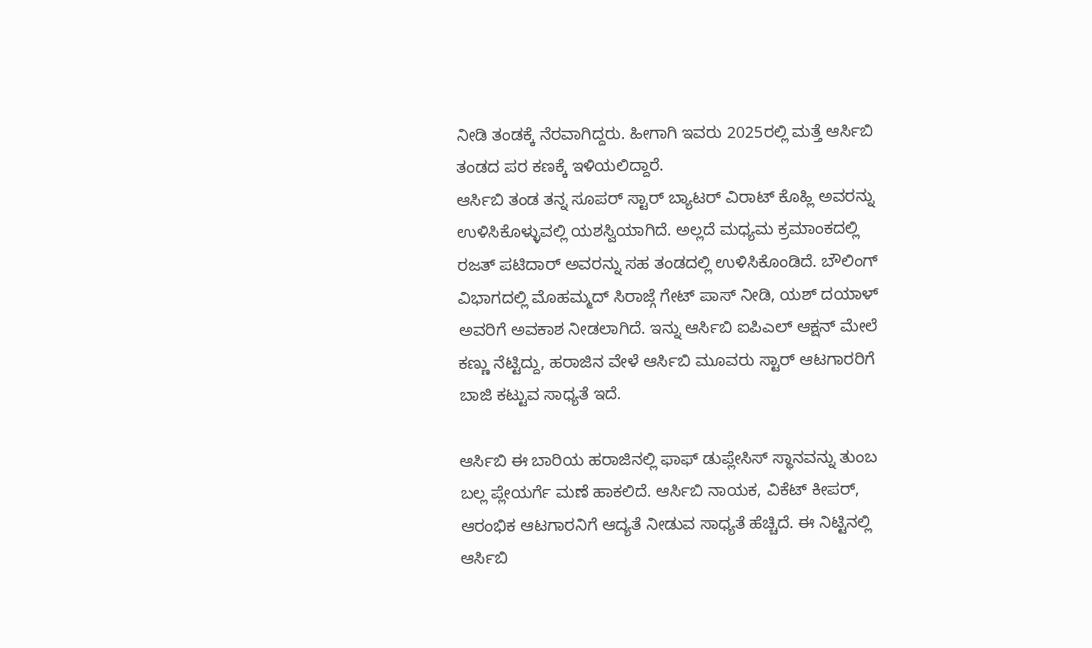ನೀಡಿ ತಂಡಕ್ಕೆ ನೆರವಾಗಿದ್ದರು. ಹೀಗಾಗಿ ಇವರು 2025ರಲ್ಲಿ ಮತ್ತೆ ಆರ್ಸಿಬಿ ತಂಡದ ಪರ ಕಣಕ್ಕೆ ಇಳಿಯಲಿದ್ದಾರೆ.
ಆರ್ಸಿಬಿ ತಂಡ ತನ್ನ ಸೂಪರ್ ಸ್ಟಾರ್ ಬ್ಯಾಟರ್ ವಿರಾಟ್ ಕೊಹ್ಲಿ ಅವರನ್ನು ಉಳಿಸಿಕೊಳ್ಳುವಲ್ಲಿ ಯಶಸ್ವಿಯಾಗಿದೆ. ಅಲ್ಲದೆ ಮಧ್ಯಮ ಕ್ರಮಾಂಕದಲ್ಲಿ ರಜತ್ ಪಟಿದಾರ್ ಅವರನ್ನು ಸಹ ತಂಡದಲ್ಲಿ ಉಳಿಸಿಕೊಂಡಿದೆ. ಬೌಲಿಂಗ್ ವಿಭಾಗದಲ್ಲಿ ಮೊಹಮ್ಮದ್ ಸಿರಾಜ್ಗೆ ಗೇಟ್ ಪಾಸ್ ನೀಡಿ, ಯಶ್ ದಯಾಳ್ ಅವರಿಗೆ ಅವಕಾಶ ನೀಡಲಾಗಿದೆ. ಇನ್ನು ಆರ್ಸಿಬಿ ಐಪಿಎಲ್ ಆಕ್ಷನ್ ಮೇಲೆ ಕಣ್ಣು ನೆಟ್ಟಿದ್ದು, ಹರಾಜಿನ ವೇಳೆ ಆರ್ಸಿಬಿ ಮೂವರು ಸ್ಟಾರ್ ಆಟಗಾರರಿಗೆ ಬಾಜಿ ಕಟ್ಟುವ ಸಾಧ್ಯತೆ ಇದೆ.

ಆರ್ಸಿಬಿ ಈ ಬಾರಿಯ ಹರಾಜಿನಲ್ಲಿ ಫಾಫ್ ಡುಪ್ಲೇಸಿಸ್ ಸ್ಥಾನವನ್ನು ತುಂಬ ಬಲ್ಲ ಪ್ಲೇಯರ್ಗೆ ಮಣೆ ಹಾಕಲಿದೆ. ಆರ್ಸಿಬಿ ನಾಯಕ, ವಿಕೆಟ್ ಕೀಪರ್, ಆರಂಭಿಕ ಆಟಗಾರನಿಗೆ ಆದ್ಯತೆ ನೀಡುವ ಸಾಧ್ಯತೆ ಹೆಚ್ಚಿದೆ. ಈ ನಿಟ್ಟಿನಲ್ಲಿ ಆರ್ಸಿಬಿ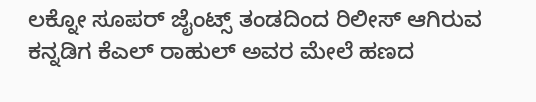ಲಕ್ನೋ ಸೂಪರ್ ಜೈಂಟ್ಸ್ ತಂಡದಿಂದ ರಿಲೀಸ್ ಆಗಿರುವ ಕನ್ನಡಿಗ ಕೆಎಲ್ ರಾಹುಲ್ ಅವರ ಮೇಲೆ ಹಣದ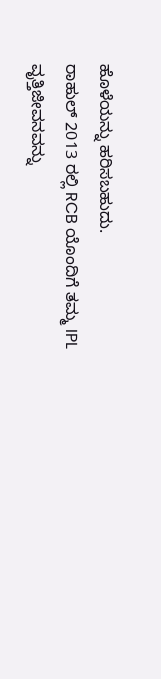ಹೊಳೆಯನ್ನು ಹರಿಸಬಹುದು.
ರಾಹುಲ್ 2013 ರಲ್ಲಿ RCB ಯೊಂದಿಗೆ ತಮ್ಮ IPL ವೃತ್ತಿಜೀವನವನ್ನು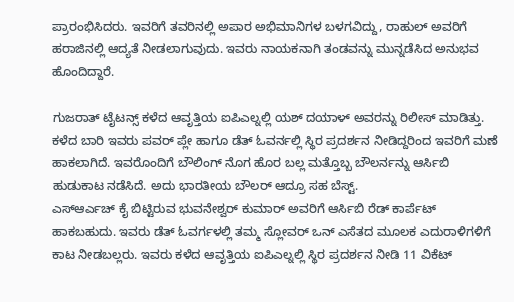ಪ್ರಾರಂಭಿಸಿದರು. ಇವರಿಗೆ ತವರಿನಲ್ಲಿ ಅಪಾರ ಅಭಿಮಾನಿಗಳ ಬಳಗವಿದ್ದು, ರಾಹುಲ್ ಅವರಿಗೆ ಹರಾಜಿನಲ್ಲಿ ಆದ್ಯತೆ ನೀಡಲಾಗುವುದು. ಇವರು ನಾಯಕನಾಗಿ ತಂಡವನ್ನು ಮುನ್ನಡೆಸಿದ ಅನುಭವ ಹೊಂದಿದ್ದಾರೆ.

ಗುಜರಾತ್ ಟೈಟನ್ಸ್ ಕಳೆದ ಆವೃತ್ತಿಯ ಐಪಿಎಲ್ನಲ್ಲಿ ಯಶ್ ದಯಾಳ್ ಅವರನ್ನು ರಿಲೀಸ್ ಮಾಡಿತ್ತು. ಕಳೆದ ಬಾರಿ ಇವರು ಪವರ್ ಪ್ಲೇ ಹಾಗೂ ಡೆತ್ ಓವರ್ನಲ್ಲಿ ಸ್ಥಿರ ಪ್ರದರ್ಶನ ನೀಡಿದ್ದರಿಂದ ಇವರಿಗೆ ಮಣೆ ಹಾಕಲಾಗಿದೆ. ಇವರೊಂದಿಗೆ ಬೌಲಿಂಗ್ ನೊಗ ಹೊರ ಬಲ್ಲ ಮತ್ತೊಬ್ಬ ಬೌಲರ್ನನ್ನು ಆರ್ಸಿಬಿ ಹುಡುಕಾಟ ನಡೆಸಿದೆ. ಅದು ಭಾರತೀಯ ಬೌಲರ್ ಆದ್ರೂ ಸಹ ಬೆಸ್ಟ್.
ಎಸ್ಆರ್ಎಚ್ ಕೈ ಬಿಟ್ಟಿರುವ ಭುವನೇಶ್ವರ್ ಕುಮಾರ್ ಅವರಿಗೆ ಆರ್ಸಿಬಿ ರೆಡ್ ಕಾರ್ಪೆಟ್ ಹಾಕಬಹುದು. ಇವರು ಡೆತ್ ಓವರ್ಗಳಲ್ಲಿ ತಮ್ಮ ಸ್ಲೋವರ್ ಒನ್ ಎಸೆತದ ಮೂಲಕ ಎದುರಾಳಿಗಳಿಗೆ ಕಾಟ ನೀಡಬಲ್ಲರು. ಇವರು ಕಳೆದ ಆವೃತ್ತಿಯ ಐಪಿಎಲ್ನಲ್ಲಿ ಸ್ಥಿರ ಪ್ರದರ್ಶನ ನೀಡಿ 11 ವಿಕೆಟ್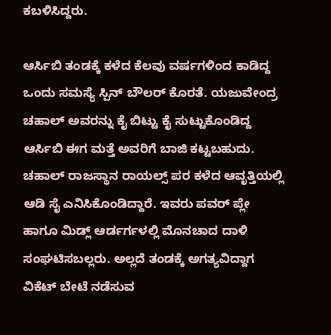ಕಬಳಿಸಿದ್ದರು.

ಆರ್ಸಿಬಿ ತಂಡಕ್ಕೆ ಕಳೆದ ಕೆಲವು ವರ್ಷಗಳಿಂದ ಕಾಡಿದ್ದ ಒಂದು ಸಮಸ್ಯೆ ಸ್ಪಿನ್ ಬೌಲರ್ ಕೊರತೆ. ಯಜುವೇಂದ್ರ ಚಹಾಲ್ ಅವರನ್ನು ಕೈ ಬಿಟ್ಟು ಕೈ ಸುಟ್ಟುಕೊಂಡಿದ್ದ ಆರ್ಸಿಬಿ ಈಗ ಮತ್ತೆ ಅವರಿಗೆ ಬಾಜಿ ಕಟ್ಟಬಹುದು. ಚಹಾಲ್ ರಾಜಸ್ಥಾನ ರಾಯಲ್ಸ್ ಪರ ಕಳೆದ ಆವೃತ್ತಿಯಲ್ಲಿ ಆಡಿ ಸೈ ಎನಿಸಿಕೊಂಡಿದ್ದಾರೆ. ಇವರು ಪವರ್ ಪ್ಲೇ ಹಾಗೂ ಮಿಡ್ಲ್ ಆರ್ಡರ್ಗಳಲ್ಲಿ ಮೊನಚಾದ ದಾಳಿ ಸಂಘಟಿಸಬಲ್ಲರು. ಅಲ್ಲದೆ ತಂಡಕ್ಕೆ ಅಗತ್ಯವಿದ್ದಾಗ ವಿಕೆಟ್ ಬೇಟೆ ನಡೆಸುವ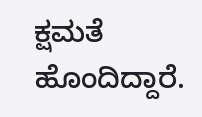ಕ್ಷಮತೆ ಹೊಂದಿದ್ದಾರೆ.